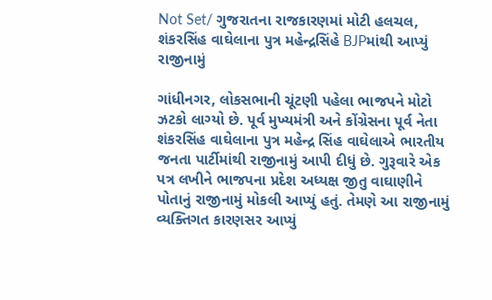Not Set/ ગુજરાતના રાજકારણમાં મોટી હલચલ, શંકરસિંહ વાઘેલાના પુત્ર મહેન્દ્રસિંહે BJPમાંથી આપ્યું રાજીનામું

ગાંધીનગર, લોકસભાની ચૂંટણી પહેલા ભાજપને મોટો ઝટકો લાગ્યો છે. પૂર્વ મુખ્યમંત્રી અને કોંગ્રેસના પૂર્વ નેતા શંકરસિંહ વાઘેલાના પુત્ર મહેન્દ્ર સિંહ વાઘેલાએ ભારતીય જનતા પાર્ટીમાંથી રાજીનામું આપી દીધું છે. ગુરૂવારે એક પત્ર લખીને ભાજપના પ્રદેશ અધ્યક્ષ જીતુ વાઘાણીને પોતાનું રાજીનામું મોકલી આપ્યું હતું. તેમણે આ રાજીનામું વ્યક્તિગત કારણસર આપ્યું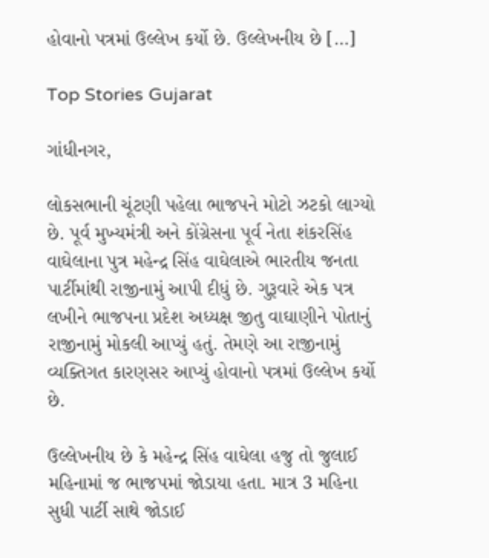હોવાનો પત્રમાં ઉલ્લેખ કર્યો છે. ઉલ્લેખનીય છે […]

Top Stories Gujarat

ગાંધીનગર,

લોકસભાની ચૂંટણી પહેલા ભાજપને મોટો ઝટકો લાગ્યો છે. પૂર્વ મુખ્યમંત્રી અને કોંગ્રેસના પૂર્વ નેતા શંકરસિંહ વાઘેલાના પુત્ર મહેન્દ્ર સિંહ વાઘેલાએ ભારતીય જનતા પાર્ટીમાંથી રાજીનામું આપી દીધું છે. ગુરૂવારે એક પત્ર લખીને ભાજપના પ્રદેશ અધ્યક્ષ જીતુ વાઘાણીને પોતાનું રાજીનામું મોકલી આપ્યું હતું. તેમણે આ રાજીનામું વ્યક્તિગત કારણસર આપ્યું હોવાનો પત્રમાં ઉલ્લેખ કર્યો છે.

ઉલ્લેખનીય છે કે મહેન્દ્ર સિંહ વાઘેલા હજુ તો જુલાઈ મહિનામાં જ ભાજપમાં જોડાયા હતા. માત્ર 3 મહિના સુધી પાર્ટી સાથે જોડાઈ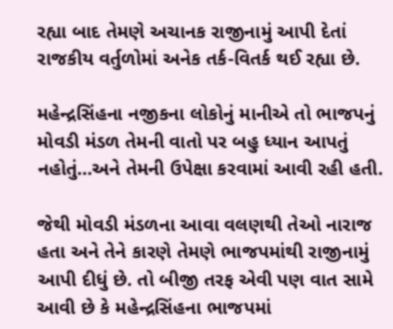રહ્યા બાદ તેમણે અચાનક રાજીનામું આપી દેતાં રાજકીય વર્તુળોમાં અનેક તર્ક-વિતર્ક થઈ રહ્યા છે.

મહેન્દ્રસિંહના નજીકના લોકોનું માનીએ તો ભાજપનું મોવડી મંડળ તેમની વાતો પર બહુ ધ્યાન આપતું નહોતું…અને તેમની ઉપેક્ષા કરવામાં આવી રહી હતી.

જેથી મોવડી મંડળના આવા વલણથી તેઓ નારાજ હતા અને તેને કારણે તેમણે ભાજપમાંથી રાજીનામું આપી દીધું છે. તો બીજી તરફ એવી પણ વાત સામે આવી છે કે મહેન્દ્રસિંહના ભાજપમાં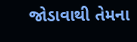જોડાવાથી તેમના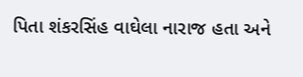પિતા શંકરસિંહ વાઘેલા નારાજ હતા અને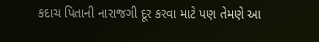કદાચ પિતાની નારાજગી દૂર કરવા માટે પણ તેમણે આ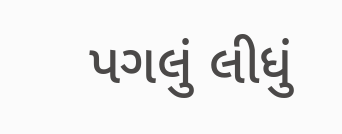પગલું લીધું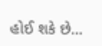હોઈ શકે છે…